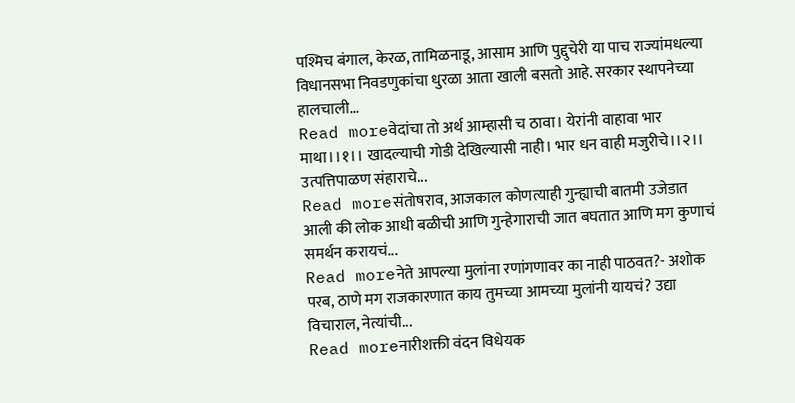पश्मिच बंगाल, केरळ, तामिळनाडू, आसाम आणि पुद्दुचेरी या पाच राज्यांमधल्या विधानसभा निवडणुकांचा धुरळा आता खाली बसतो आहे. सरकार स्थापनेच्या हालचाली...
Read moreवेदांचा तो अर्थ आम्हासी च ठावा। येरांनी वाहावा भार माथा।।१।। खादल्याची गोडी देखिल्यासी नाही। भार धन वाही मजुरीचे।।२।। उत्पत्तिपाळण संहाराचे...
Read moreसंतोषराव, आजकाल कोणत्याही गुन्ह्याची बातमी उजेडात आली की लोक आधी बळीची आणि गुन्हेगाराची जात बघतात आणि मग कुणाचं समर्थन करायचं...
Read moreनेते आपल्या मुलांना रणांगणावर का नाही पाठवत?- अशोक परब, ठाणे मग राजकारणात काय तुमच्या आमच्या मुलांनी यायचं? उद्या विचाराल, नेत्यांची...
Read moreनारीशक्ती वंदन विधेयक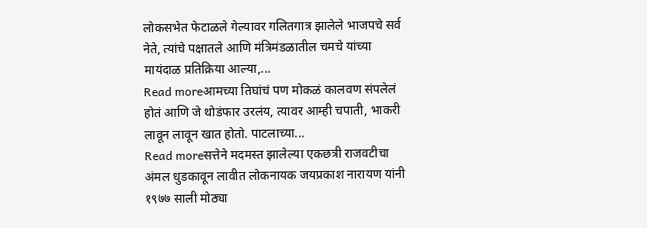लोकसभेत फेटाळले गेल्यावर गलितगात्र झालेले भाजपचे सर्व नेते, त्यांचे पक्षातले आणि मंत्रिमंडळातील चमचे यांच्या मायंदाळ प्रतिक्रिया आल्या,...
Read moreआमच्या तिघांचं पण मोकळं कालवण संपलेलं होतं आणि जे थोडंफार उरलंय, त्यावर आम्ही चपाती, भाकरी लावून लावून खात होतो. पाटलाच्या...
Read moreसत्तेने मदमस्त झालेल्या एकछत्री राजवटीचा अंमल धुडकावून लावीत लोकनायक जयप्रकाश नारायण यांनी १९७७ साली मोठ्या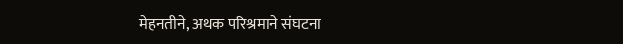मेहनतीने, अथक परिश्रमाने संघटना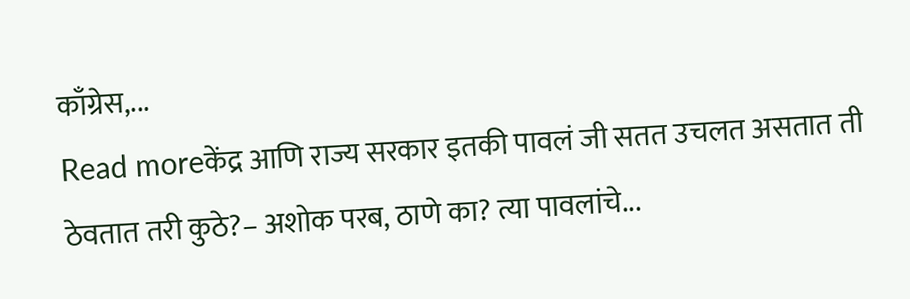काँग्रेस,...
Read moreकेंद्र आणि राज्य सरकार इतकी पावलं जी सतत उचलत असतात ती ठेवतात तरी कुठे?– अशोक परब, ठाणे का? त्या पावलांचे...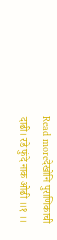Read moreदेखोनि पुराणिकाची दाढी। रडे फुंदे नाक ओढी ।।१ ।।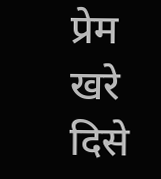प्रेम खरे दिसे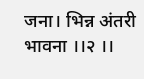जना। भिन्न अंतरी भावना ।।२ ।।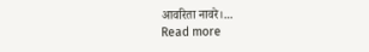आवरिता नावरे।...
Read more